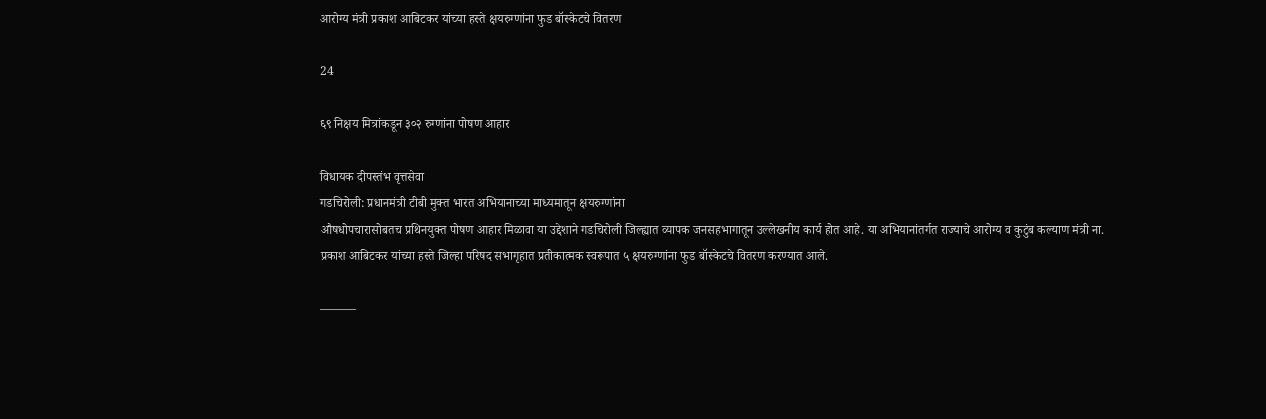आरोग्य मंत्री प्रकाश आबिटकर यांच्या हस्ते क्षयरुग्णांना फुड बॉस्केटचे वितरण

24

६९ निक्षय मित्रांकडून ३०२ रुग्णांना पोषण आहार

विधायक दीपस्तंभ वृत्तसेवा
गडचिरोली: प्रधानमंत्री टीबी मुक्त भारत अभियानाच्या माध्यमातून क्षयरुग्णांना
औषधोपचारासोबतच प्रथिनयुक्त पोषण आहार मिळावा या उद्देशाने गडचिरोली जिल्ह्यात व्यापक जनसहभागातून उल्लेखनीय कार्य होत आहे. या अभियानांतर्गत राज्याचे आरोग्य व कुटुंब कल्याण मंत्री ना. प्रकाश आबिटकर यांच्या हस्ते जिल्हा परिषद सभागृहात प्रतीकात्मक स्वरूपात ५ क्षयरुग्णांना फुड बॉस्केटचे वितरण करण्यात आले.

———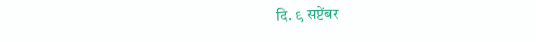दि. ९ सप्टेंबर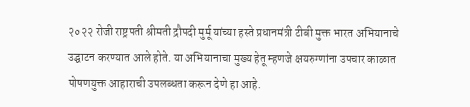२०२२ रोजी राष्ट्रपती श्रीमती द्रौपदी मुर्मू यांच्या हस्ते प्रधानमंत्री टीबी मुक्त भारत अभियानाचे उद्घाटन करण्यात आले होते. या अभियानाचा मुख्य हेतू म्हणजे क्षयरुग्णांना उपचार काळात पोषणयुक्त आहाराची उपलब्धता करून देणे हा आहे.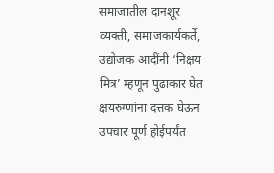समाजातील दानशूर व्यक्ती, समाजकार्यकर्ते, उद्योजक आदींनी ‘निक्षय मित्र’ म्हणून पुढाकार घेत क्षयरुग्णांना दत्तक घेऊन उपचार पूर्ण होईपर्यंत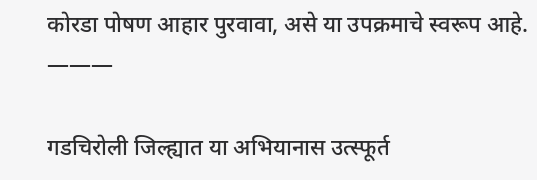कोरडा पोषण आहार पुरवावा, असे या उपक्रमाचे स्वरूप आहे.
———

गडचिरोली जिल्ह्यात या अभियानास उत्स्फूर्त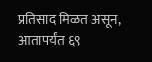प्रतिसाद मिळत असून, आतापर्यंत ६९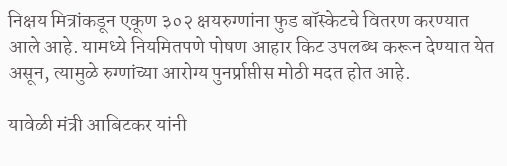निक्षय मित्रांकडून एकूण ३०२ क्षयरुग्णांना फुड बॉस्केटचे वितरण करण्यात आले आहे. यामध्ये नियमितपणे पोषण आहार किट उपलब्ध करून देण्यात येत असून, त्यामुळे रुग्णांच्या आरोग्य पुनर्प्राप्तीस मोठी मदत होत आहे.

यावेळी मंत्री आबिटकर यांनी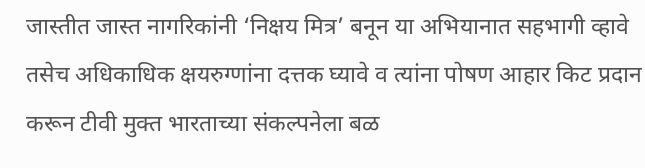जास्तीत जास्त नागरिकांनी ‘निक्षय मित्र’ बनून या अभियानात सहभागी व्हावे तसेच अधिकाधिक क्षयरुग्णांना दत्तक घ्यावे व त्यांना पोषण आहार किट प्रदान करून टीवी मुक्त भारताच्या संकल्पनेला बळ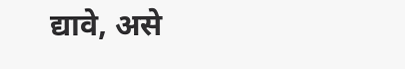द्यावे, असे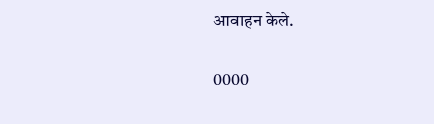आवाहन केले.

0000